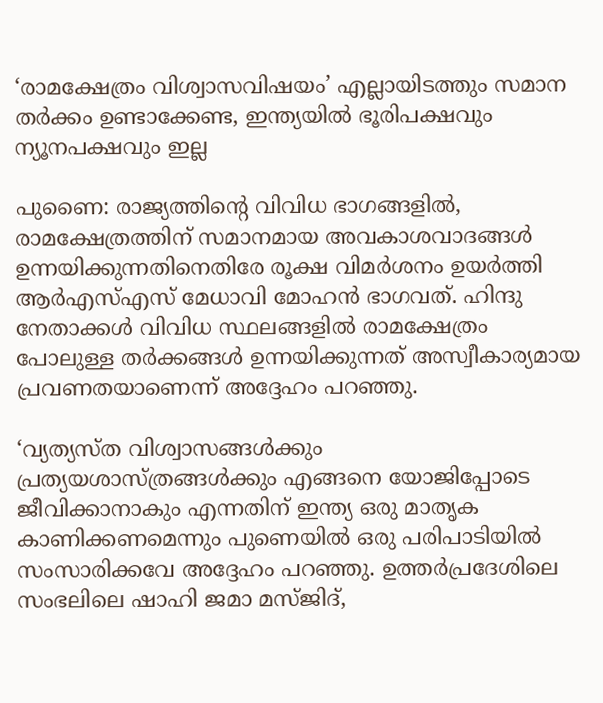‘രാമക്ഷേത്രം വിശ്വാസവിഷയം’ എല്ലായിടത്തും സമാന തർക്കം ഉണ്ടാക്കേണ്ട, ഇന്ത്യയിൽ ഭൂരിപക്ഷവും ന്യൂനപക്ഷവും ഇല്ല

പുണൈ: രാജ്യത്തിന്റെ വിവിധ ഭാഗങ്ങളില്‍, രാമക്ഷേത്രത്തിന് സമാനമായ അവകാശവാദങ്ങള്‍ ഉന്നയിക്കുന്നതിനെതിരേ രൂക്ഷ വിമര്‍ശനം ഉയര്‍ത്തി ആര്‍എസ്എസ് മേധാവി മോഹന്‍ ഭാഗവത്. ഹിന്ദു നേതാക്കള്‍ വിവിധ സ്ഥലങ്ങളില്‍ രാമക്ഷേത്രം പോലുള്ള തര്‍ക്കങ്ങള്‍ ഉന്നയിക്കുന്നത് അസ്വീകാര്യമായ പ്രവണതയാണെന്ന് അദ്ദേഹം പറഞ്ഞു.

‘വ്യത്യസ്ത വിശ്വാസങ്ങള്‍ക്കും പ്രത്യയശാസ്ത്രങ്ങള്‍ക്കും എങ്ങനെ യോജിപ്പോടെ ജീവിക്കാനാകും എന്നതിന് ഇന്ത്യ ഒരു മാതൃക കാണിക്കണമെന്നും പുണെയില്‍ ഒരു പരിപാടിയില്‍ സംസാരിക്കവേ അദ്ദേഹം പറഞ്ഞു. ഉത്തര്‍പ്രദേശിലെ സംഭലിലെ ഷാഹി ജമാ മസ്ജിദ്,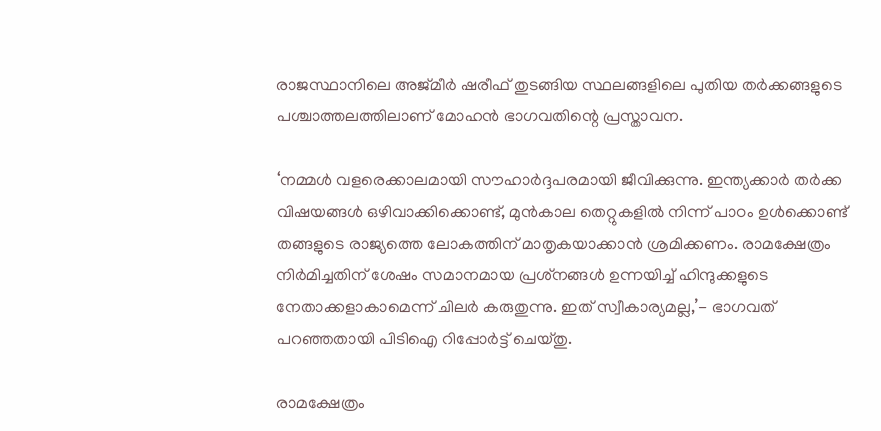രാജസ്ഥാനിലെ അജ്മീര്‍ ഷരീഫ് തുടങ്ങിയ സ്ഥലങ്ങളിലെ പുതിയ തര്‍ക്കങ്ങളുടെ പശ്ചാത്തലത്തിലാണ് മോഹന്‍ ഭാഗവതിന്റെ പ്രസ്താവന.

‘നമ്മള്‍ വളരെക്കാലമായി സൗഹാര്‍ദ്ദപരമായി ജീവിക്കുന്നു. ഇന്ത്യക്കാര്‍ തര്‍ക്ക വിഷയങ്ങള്‍ ഒഴിവാക്കിക്കൊണ്ട്, മുന്‍കാല തെറ്റുകളില്‍ നിന്ന് പാഠം ഉള്‍ക്കൊണ്ട് തങ്ങളുടെ രാജ്യത്തെ ലോകത്തിന് മാതൃകയാക്കാന്‍ ശ്രമിക്കണം. രാമക്ഷേത്രം നിര്‍മിച്ചതിന് ശേഷം സമാനമായ പ്രശ്‌നങ്ങള്‍ ഉന്നയിച്ച് ഹിന്ദുക്കളുടെ നേതാക്കളാകാമെന്ന് ചിലര്‍ കരുതുന്നു. ഇത് സ്വീകാര്യമല്ല,’- ഭാഗവത് പറഞ്ഞതായി പിടിഐ റിപ്പോര്‍ട്ട് ചെയ്തു.

രാമക്ഷേത്രം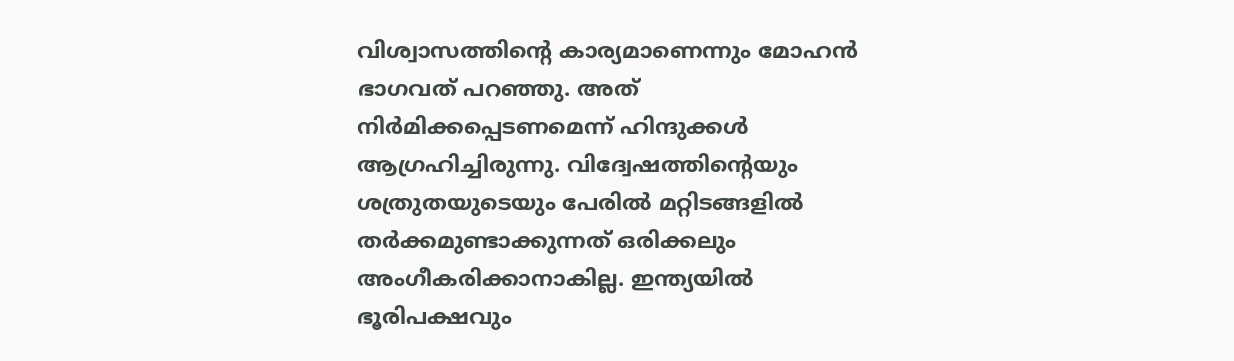വിശ്വാസത്തിന്റെ കാര്യമാണെന്നും മോഹന്‍ ഭാഗവത് പറഞ്ഞു. അത് നിര്‍മിക്കപ്പെടണമെന്ന് ഹിന്ദുക്കള്‍ ആഗ്രഹിച്ചിരുന്നു. വിദ്വേഷത്തിന്റെയും ശത്രുതയുടെയും പേരില്‍ മറ്റിടങ്ങളില്‍ തര്‍ക്കമുണ്ടാക്കുന്നത് ഒരിക്കലും അംഗീകരിക്കാനാകില്ല. ഇന്ത്യയില്‍ ഭൂരിപക്ഷവും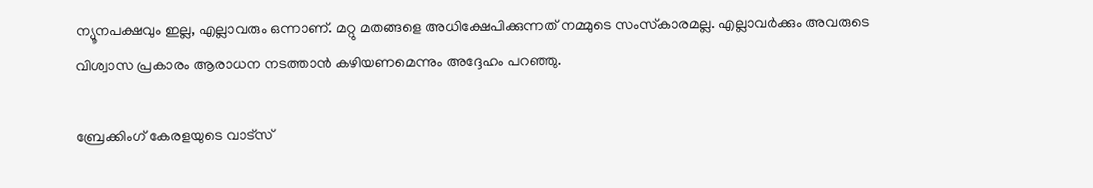ന്യൂനപക്ഷവും ഇല്ല, എല്ലാവരും ഒന്നാണ്. മറ്റു മതങ്ങളെ അധിക്ഷേപിക്കുന്നത് നമ്മുടെ സംസ്‌കാരമല്ല. എല്ലാവര്‍ക്കും അവരുടെ വിശ്വാസ പ്രകാരം ആരാധന നടത്താന്‍ കഴിയണമെന്നും അദ്ദേഹം പറഞ്ഞു.

ബ്രേക്കിംഗ് കേരളയുടെ വാട്സ്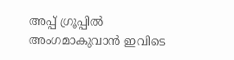അപ്പ് ഗ്രൂപ്പിൽ അംഗമാകുവാൻ ഇവിടെ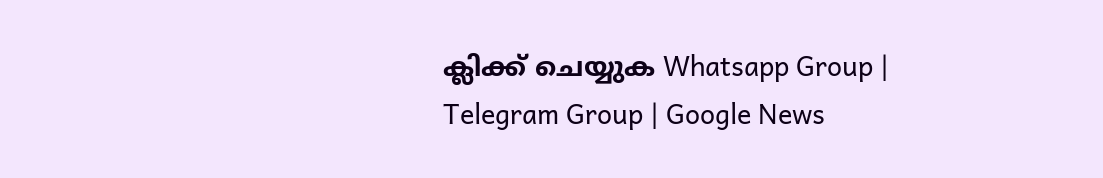ക്ലിക്ക് ചെയ്യുക Whatsapp Group | Telegram Group | Google News